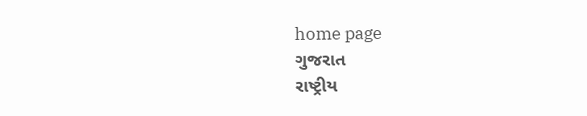home page
ગુજરાત
રાષ્ટ્રીય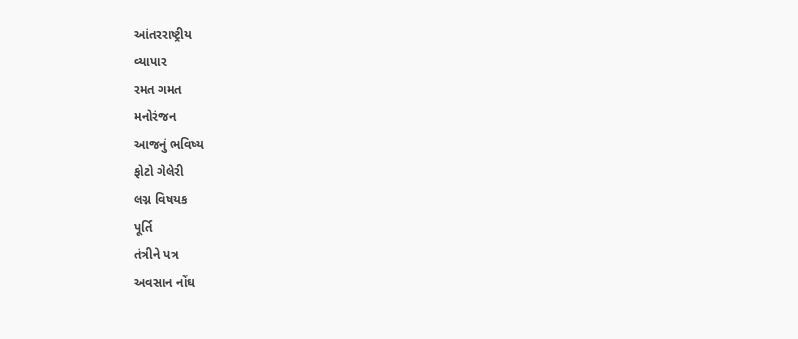આંતરરાષ્ટ્રીય
વ્યાપાર
રમત ગમત
મનોરંજન
આજનું ભવિષ્ય
ફોટો ગેલેરી
લગ્ન વિષયક
પૂર્તિ
તંત્રીને પત્ર
અવસાન નોંઘ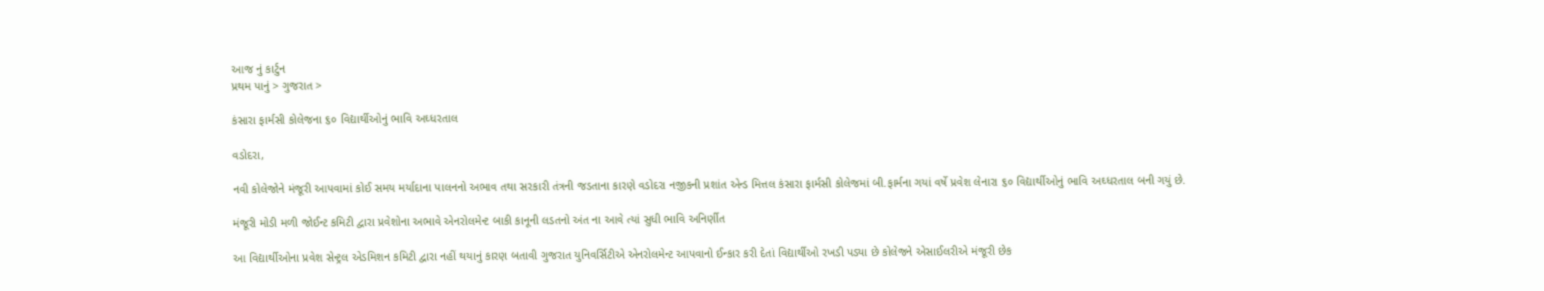આજ નું કાર્ટુન
પ્રથમ પાનું > ગુજરાત >

કંસારા ફાર્મસી કોલેજના ૬૦ વિદ્યાર્થીઓનું ભાવિ અઘ્ધરતાલ

વડોદરા,

નવી કોલેજોને મંજૂરી આપવામાં કોઈ સમય મર્યાદાના પાલનનો અભાવ તથા સરકારી તંત્રની જડતાના કારણે વડોદરા નજીકની પ્રશાંત એન્ડ મિત્તલ કંસારા ફાર્મસી કોલેજમાં બી.ફાર્મના ગયાં વર્ષે પ્રવેશ લેનારા ૬૦ વિદ્યાર્થીઓનું ભાવિ અઘ્ધરતાલ બની ગયું છે.

મંજૂરી મોડી મળી જોઈન્ટ કમિટી દ્વારા પ્રવેશોના અભાવે એનરોલમેન્ટ બાકી કાનૂની લડતનો અંત ના આવે ત્યાં સુધી ભાવિ અનિર્ણીત

આ વિદ્યાર્થીઓના પ્રવેશ સેન્ટ્રલ એડમિશન કમિટી દ્વારા નહીં થયાનું કારણ બતાવી ગુજરાત યુનિવર્સિટીએ એનરોલમેન્ટ આપવાનો ઈન્કાર કરી દેતાં વિદ્યાર્થીઓ રખડી પડ્યા છે કોલેજને એસાઈલરીએ મંજૂરી છેક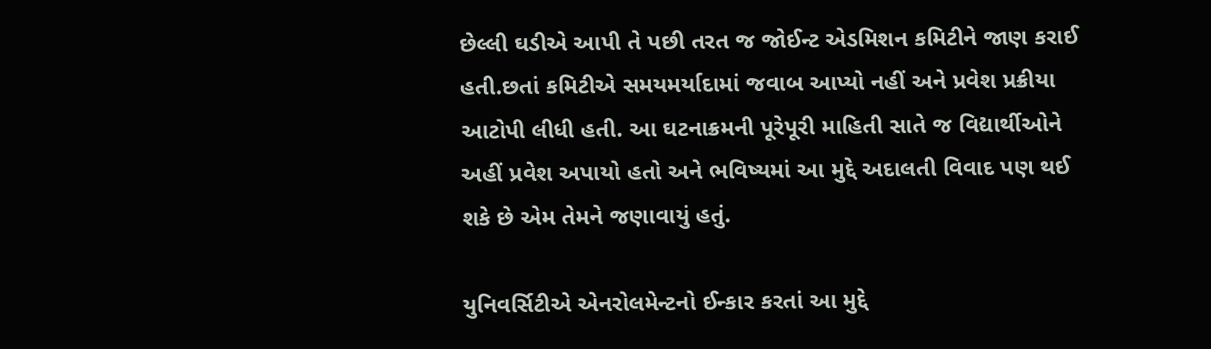છેલ્લી ઘડીએ આપી તે પછી તરત જ જોઈન્ટ એડમિશન કમિટીને જાણ કરાઈ હતી.છતાં કમિટીએ સમયમર્યાદામાં જવાબ આપ્યો નહીં અને પ્રવેશ પ્રક્રીયા આટોપી લીધી હતી. આ ઘટનાક્રમની પૂરેપૂરી માહિતી સાતે જ વિદ્યાર્થીઓને અહીં પ્રવેશ અપાયો હતો અને ભવિષ્યમાં આ મુદ્દે અદાલતી વિવાદ પણ થઈ શકે છે એમ તેમને જણાવાયું હતું.

યુનિવર્સિટીએ એનરોલમેન્ટનો ઈન્કાર કરતાં આ મુદ્દે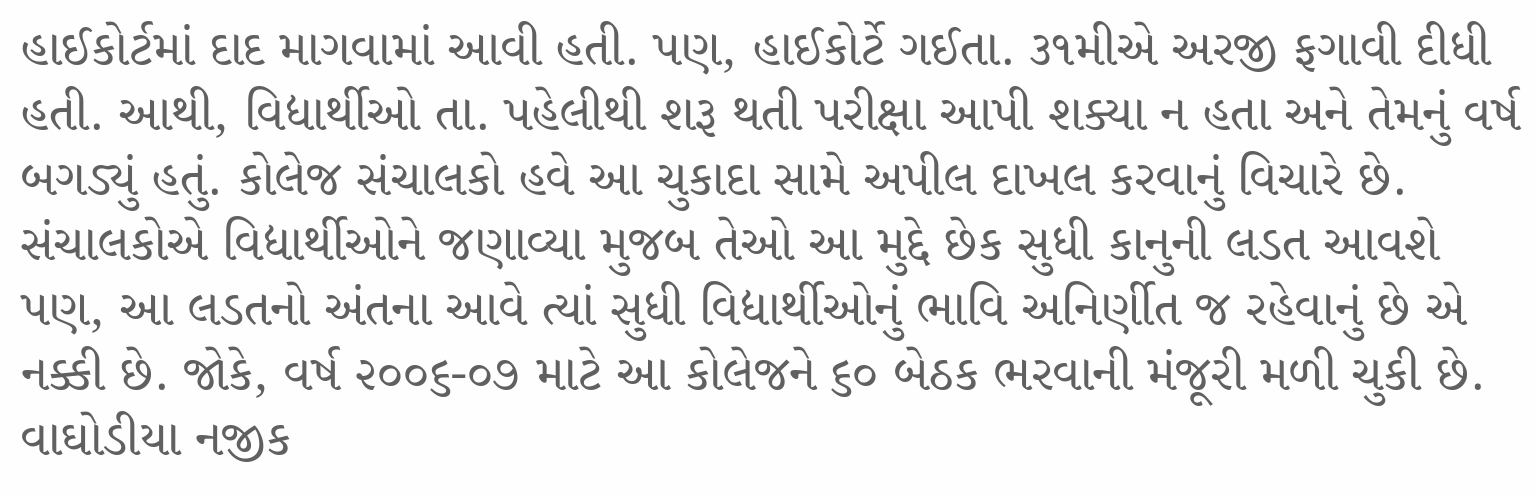હાઈકોર્ટમાં દાદ માગવામાં આવી હતી. પણ, હાઈકોર્ટે ગઈતા. ૩૧મીએ અરજી ફગાવી દીધી હતી. આથી, વિદ્યાર્થીઓ તા. પહેલીથી શરૂ થતી પરીક્ષા આપી શક્યા ન હતા અને તેમનું વર્ષ બગડ્યું હતું. કોલેજ સંચાલકો હવે આ ચુકાદા સામે અપીલ દાખલ કરવાનું વિચારે છે. સંચાલકોએ વિદ્યાર્થીઓને જણાવ્યા મુજબ તેઓ આ મુદ્દે છેક સુધી કાનુની લડત આવશે પણ, આ લડતનો અંતના આવે ત્યાં સુધી વિદ્યાર્થીઓનું ભાવિ અનિર્ણીત જ રહેવાનું છે એ નક્કી છે. જોકે, વર્ષ ૨૦૦૬-૦૭ માટે આ કોલેજને ૬૦ બેઠક ભરવાની મંજૂરી મળી ચુકી છે. વાઘોડીયા નજીક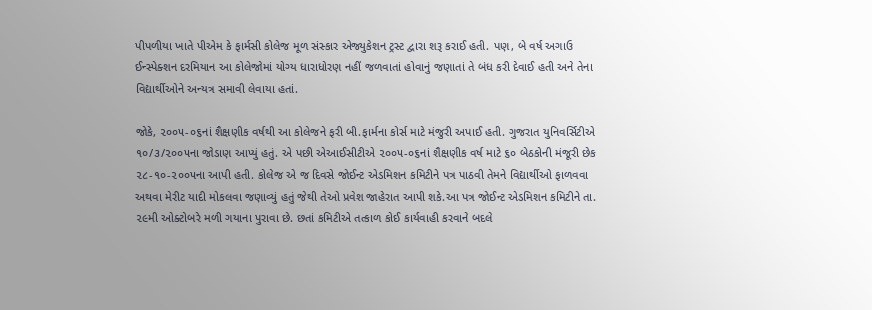પીપળીયા ખાતે પીએમ કે ફાર્મસી કોલેજ મૂળ સંસ્કાર એજ્યુકેશન ટ્રસ્ટ દ્વારા શરૂ કરાઈ હતી. પણ, બે વર્ષ અગાઉ ઈન્સ્પેક્શન દરમિયાન આ કોલેજોમાં યોગ્ય ધારાધોરણ નહીં જળવાતાં હોવાનું જણાતાં તે બંધ કરી દેવાઈ હતી અને તેના વિદ્યાર્થીઓને અન્યત્ર સમાવી લેવાયા હતાં.

જોકે, ૨૦૦૫-૦૬નાં શૈક્ષણીક વર્ષથી આ કોલેજને ફરી બી.ફાર્મના કોર્સ માટે મંજુરી અપાઈ હતી. ગુજરાત યુનિવર્સિટીએ ૧૦/૩/૨૦૦૫ના જોડાણ આપ્યું હતું. એ પછી એઆઈસીટીએ ૨૦૦૫-૦૬નાં શૈક્ષણીક વર્ષ માટે ૬૦ બેઠકોની મંજૂરી છેક ૨૮-૧૦-૨૦૦૫ના આપી હતી. કોલેજ એ જ દિવસે જોઈન્ટ એડમિશન કમિટીને પત્ર પાઠવી તેમને વિદ્યાર્થીઓ ફાળવવા અથવા મેરીટ યાદી મોકલવા જણાવ્યું હતું જેથી તેઓ પ્રવેશ જાહેરાત આપી શકે.આ પત્ર જોઈન્ટ એડમિશન કમિટીને તા. ૨૯મી ઓક્ટોબરે મળી ગયાના પુરાવા છે. છતાં કમિટીએ તત્કાળ કોઈ કાર્યવાહી કરવાને બદલે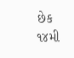છેક ૧૪મી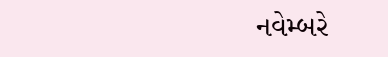નવેમ્બરે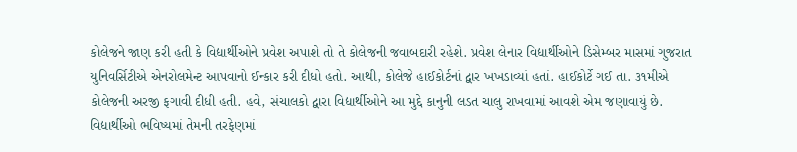કોલેજને જાણ કરી હતી કે વિદ્યાર્થીઓને પ્રવેશ અપાશે તો તે કોલેજની જવાબદારી રહેશે. પ્રવેશ લેનાર વિદ્યાર્થીઓને ડિસેમ્બર માસમાં ગુજરાત યુનિવર્સિટીએ એનરોલમેન્ટ આપવાનો ઈન્કાર કરી દીધો હતો. આથી, કોલેજે હાઈકોર્ટનાં દ્વાર ખખડાવ્યાં હતાં. હાઈકોર્ટે ગઈ તા. ૩૧મીએ કોલેજની અરજી ફગાવી દીધી હતી. હવે, સંચાલકો દ્વારા વિદ્યાર્થીઓને આ મુદ્દે કાનુની લડત ચાલુ રાખવામાં આવશે એમ જણાવાયું છે. વિદ્યાર્થીઓ ભવિષ્યમાં તેમની તરફેણમાં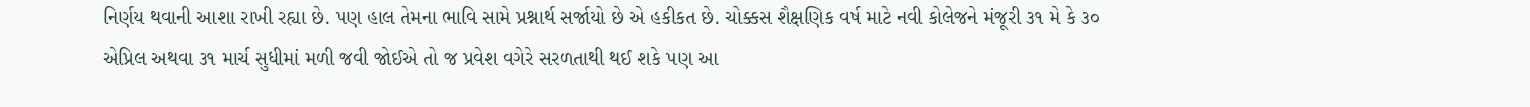નિર્ણય થવાની આશા રાખી રહ્યા છે. પણ હાલ તેમના ભાવિ સામે પ્રશ્નાર્થ સર્જાયો છે એ હકીકત છે. ચોક્કસ શૈક્ષણિક વર્ષ માટે નવી કોલેજને મંજૂરી ૩૧ મે કે ૩૦ એપ્રિલ અથવા ૩૧ માર્ચ સુધીમાં મળી જવી જોઈએ તો જ પ્રવેશ વગેરે સરળતાથી થઈ શકે પણ આ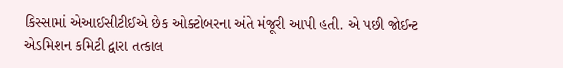કિસ્સામાં એઆઈસીટીઈએ છેક ઓક્ટોબરના અંતે મંજૂરી આપી હતી. એ પછી જોઈન્ટ એડમિશન કમિટી દ્વારા તત્કાલ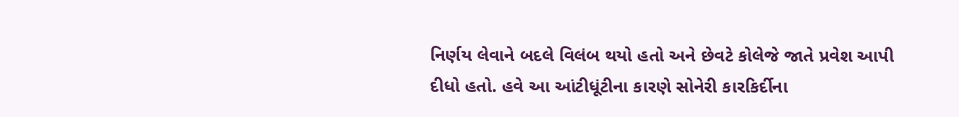નિર્ણય લેવાને બદલે વિલંબ થયો હતો અને છેવટે કોલેજે જાતે પ્રવેશ આપી દીધો હતો. હવે આ આંટીધૂંટીના કારણે સોનેરી કારકિર્દીના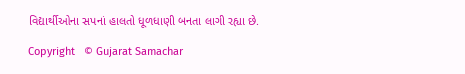વિદ્યાર્થીઓના સપનાં હાલતો ધૂળધાણી બનતા લાગી રહ્યા છે.

Copyright   © Gujarat Samachar